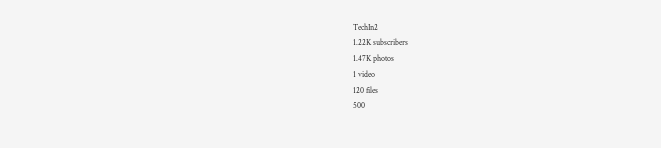TechIn2
1.22K subscribers
1.47K photos
1 video
120 files
500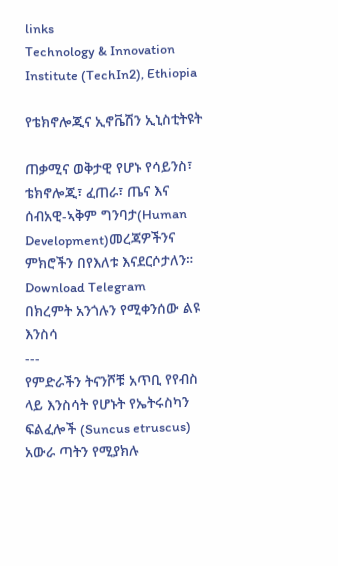links
Technology & Innovation Institute (TechIn2), Ethiopia

የቴክኖሎጂና ኢኖቬሽን ኢኒስቲትዩት

ጠቃሚና ወቅታዊ የሆኑ የሳይንስ፣ ቴክኖሎጂ፣ ፈጠራ፣ ጤና እና ሰብአዊ-ኣቅም ግንባታ(Human Development)መረጃዎችንና ምክሮችን በየእለቱ እናደርሶታለን።
Download Telegram
በክረምት አንጎሉን የሚቀንሰው ልዩ እንስሳ
---
የምድራችን ትናንሾቹ አጥቢ የየብስ ላይ እንስሳት የሆኑት የኤትሩስካን ፍልፈሎች (Suncus etruscus) አውራ ጣትን የሚያክሉ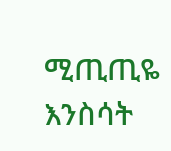ሚጢጢዬ እንስሳት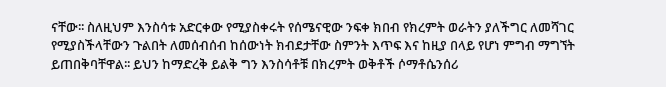ናቸው፡፡ ስለዚህም እንስሳቱ አድርቀው የሚያስቀሩት የሰሜናዊው ንፍቀ ክበብ የክረምት ወራትን ያለችግር ለመሻገር የሚያስችላቸውን ጉልበት ለመሰብሰብ ከሰውነት ክብደታቸው ስምንት እጥፍ እና ከዚያ በላይ የሆነ ምግብ ማግኘት ይጠበቅባቸዋል፡፡ ይህን ከማድረቅ ይልቅ ግን እንስሳቶቹ በክረምት ወቅቶች ሶማቶሴንሰሪ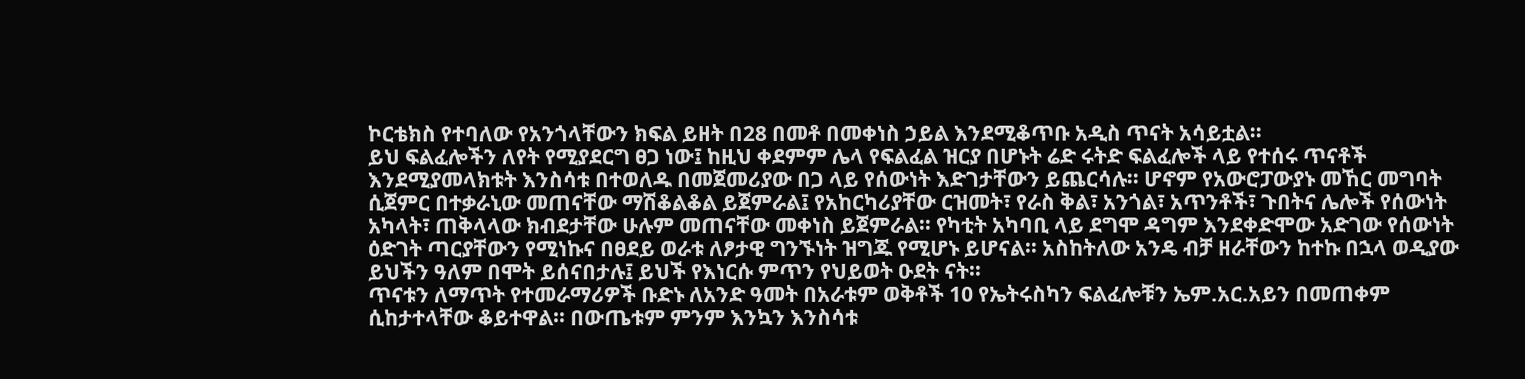ኮርቴክስ የተባለው የአንጎላቸውን ክፍል ይዘት በ28 በመቶ በመቀነስ ኃይል እንደሚቆጥቡ አዲስ ጥናት አሳይቷል፡፡
ይህ ፍልፈሎችን ለየት የሚያደርግ ፀጋ ነው፤ ከዚህ ቀደምም ሌላ የፍልፈል ዝርያ በሆኑት ሬድ ሩትድ ፍልፈሎች ላይ የተሰሩ ጥናቶች እንደሚያመላክቱት እንስሳቱ በተወለዱ በመጀመሪያው በጋ ላይ የሰውነት እድገታቸውን ይጨርሳሉ፡፡ ሆኖም የአውሮፓውያኑ መኸር መግባት ሲጀምር በተቃራኒው መጠናቸው ማሽቆልቆል ይጀምራል፤ የአከርካሪያቸው ርዝመት፣ የራስ ቅል፣ አንጎል፣ አጥንቶች፣ ጉበትና ሌሎች የሰውነት አካላት፣ ጠቅላላው ክብደታቸው ሁሉም መጠናቸው መቀነስ ይጀምራል፡፡ የካቲት አካባቢ ላይ ደግሞ ዳግም እንደቀድሞው አድገው የሰውነት ዕድገት ጣርያቸውን የሚነኩና በፀደይ ወራቱ ለፆታዊ ግንኙነት ዝግጁ የሚሆኑ ይሆናል፡፡ አስከትለው አንዴ ብቻ ዘራቸውን ከተኩ በኋላ ወዲያው ይህችን ዓለም በሞት ይሰናበታሉ፤ ይህች የእነርሱ ምጥን የህይወት ዑደት ናት፡፡
ጥናቱን ለማጥት የተመራማሪዎች ቡድኑ ለአንድ ዓመት በአራቱም ወቅቶች 10 የኤትሩስካን ፍልፈሎቹን ኤም.አር.አይን በመጠቀም ሲከታተላቸው ቆይተዋል፡፡ በውጤቱም ምንም እንኳን እንስሳቱ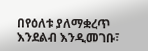በየዕለቱ ያለማቋረጥ እንደልብ እንዲመገቡ፣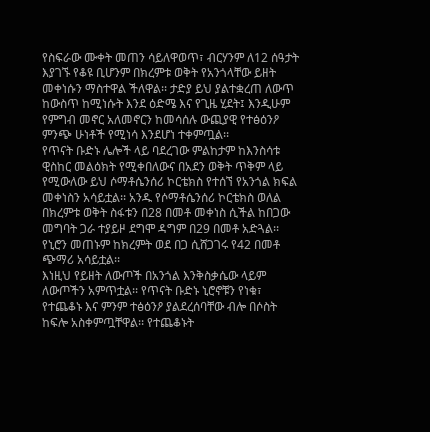የስፍራው ሙቀት መጠን ሳይለዋወጥ፣ ብርሃንም ለ12 ሰዓታት እያገኙ የቆዩ ቢሆንም በክረምቱ ወቅት የአንጎላቸው ይዘት መቀነሱን ማስተዋል ችለዋል፡፡ ታድያ ይህ ያልተቋረጠ ለውጥ ከውስጥ ከሚነሱት እንደ ዕድሜ እና የጊዜ ሂደት፤ እንዲሁም የምግብ መኖር አለመኖርን ከመሳሰሉ ውጪያዊ የተፅዕንዖ ምንጭ ሁነቶች የሚነሳ እንደሆነ ተቀምጧል፡፡
የጥናት ቡድኑ ሌሎች ላይ ባደረገው ምልከታም ከእንስሳቱ ዊስከር መልዕክት የሚቀበለውና በአደን ወቅት ጥቅም ላይ የሚውለው ይህ ሶማቶሴንሰሪ ኮርቴክስ የተሰኘ የአንጎል ክፍል መቀነስን አሳይቷል፡፡ አንዱ የሶማቶሴንሰሪ ኮርቴክስ ወለል በክረምቱ ወቅት ስፋቱን በ28 በመቶ መቀነስ ሲችል ከበጋው መግባት ጋራ ተያይዞ ደግሞ ዳግም በ29 በመቶ አድጓል፡፡ የኒሮን መጠኑም ከክረምት ወደ በጋ ሲሸጋገሩ የ42 በመቶ ጭማሪ አሳይቷል፡፡
እነዚህ የይዘት ለውጦች በአንጎል እንቅስቃሴው ላይም ለውጦችን አምጥቷል፡፡ የጥናት ቡድኑ ኒሮኖቹን የነቁ፣ የተጨቆኑ እና ምንም ተፅዕንዖ ያልደረሰባቸው ብሎ በሶስት ከፍሎ አስቀምጧቸዋል፡፡ የተጨቆኑት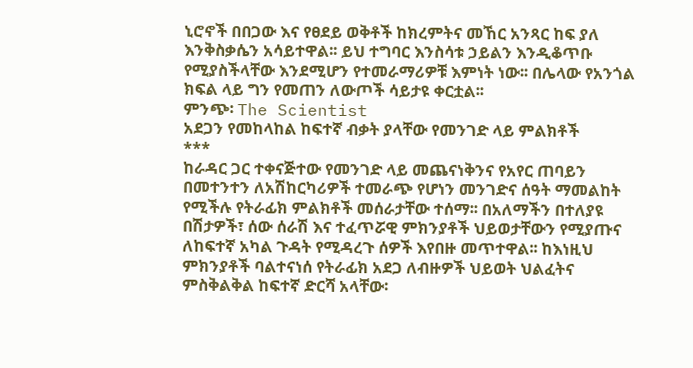ኒሮኖች በበጋው እና የፀደይ ወቅቶች ከክረምትና መኸር አንጻር ከፍ ያለ እንቅስቃሴን አሳይተዋል፡፡ ይህ ተግባር እንስሳቱ ኃይልን እንዲቆጥቡ የሚያስችላቸው እንደሚሆን የተመራማሪዎቹ እምነት ነው፡፡ በሌላው የአንጎል ክፍል ላይ ግን የመጠን ለውጦች ሳይታዩ ቀርቷል፡፡
ምንጭ፡ The Scientist
አደጋን የመከላከል ከፍተኛ ብቃት ያላቸው የመንገድ ላይ ምልክቶች
***
ከራዳር ጋር ተቀናጅተው የመንገድ ላይ መጨናነቅንና የአየር ጠባይን በመተንተን ለአሽከርካሪዎች ተመራጭ የሆነን መንገድና ሰዓት ማመልከት የሚችሉ የትራፊክ ምልክቶች መሰራታቸው ተሰማ፡፡ በአለማችን በተለያዩ በሽታዎች፣ ሰው ሰራሽ እና ተፈጥሯዊ ምክንያቶች ህይወታቸውን የሚያጡና ለከፍተኛ አካል ጉዳት የሚዳረጉ ሰዎች እየበዙ መጥተዋል፡፡ ከእነዚህ ምክንያቶች ባልተናነሰ የትራፊክ አደጋ ለብዙዎች ህይወት ህልፈትና ምስቅልቅል ከፍተኛ ድርሻ አላቸው፡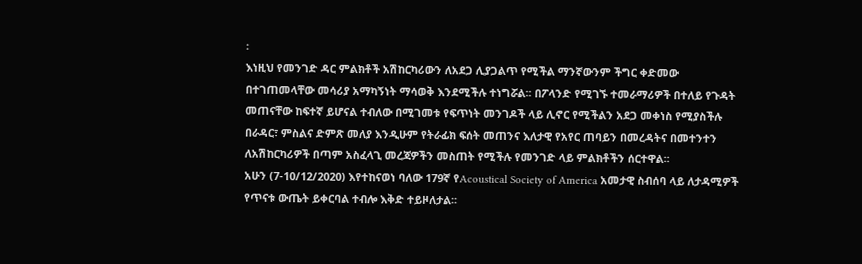፡
እነዚህ የመንገድ ዳር ምልክቶች አሽከርካሪውን ለአደጋ ሊያጋልጥ የሚችል ማንኛውንም ችግር ቀድመው በተገጠመላቸው መሳሪያ አማካኝነት ማሳወቅ እንደሚችሉ ተነግሯል፡፡ በፖላንድ የሚገኙ ተመራማሪዎች በተለይ የጉዳት መጠናቸው ከፍተኛ ይሆናል ተብለው በሚገመቱ የፍጥነት መንገዶች ላይ ሊኖር የሚችልን አደጋ መቀነስ የሚያስችሉ በራዳር፣ ምስልና ድምጽ መለያ እንዲሁም የትራፊክ ፍሰት መጠንና እለታዊ የአየር ጠባይን በመረዳትና በመተንተን ለአሽከርካሪዎች በጣም አስፈላጊ መረጃዎችን መስጠት የሚችሉ የመንገድ ላይ ምልክቶችን ሰርተዋል፡፡
አሁን (7-10/12/2020) እየተከናወነ ባለው 179ኛ የAcoustical Society of America አመታዊ ስብሰባ ላይ ለታዳሚዎች የጥናቱ ውጤት ይቀርባል ተብሎ እቅድ ተይዞለታል፡፡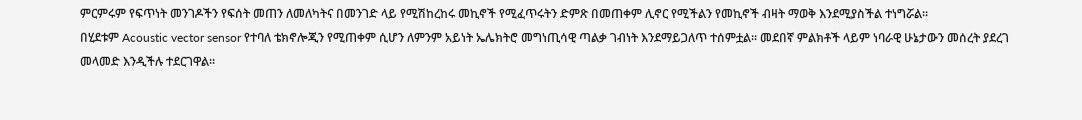ምርምሩም የፍጥነት መንገዶችን የፍሰት መጠን ለመለካትና በመንገድ ላይ የሚሽከረከሩ መኪኖች የሚፈጥሩትን ድምጽ በመጠቀም ሊኖር የሚችልን የመኪኖች ብዛት ማወቅ እንደሚያስችል ተነግሯል፡፡
በሂደቱም Acoustic vector sensor የተባለ ቴክኖሎጂን የሚጠቀም ሲሆን ለምንም አይነት ኤሌክትሮ መግነጢሳዊ ጣልቃ ገብነት እንደማይጋለጥ ተሰምቷል፡፡ መደበኛ ምልክቶች ላይም ነባራዊ ሁኔታውን መሰረት ያደረገ መላመድ እንዲችሉ ተደርገዋል፡፡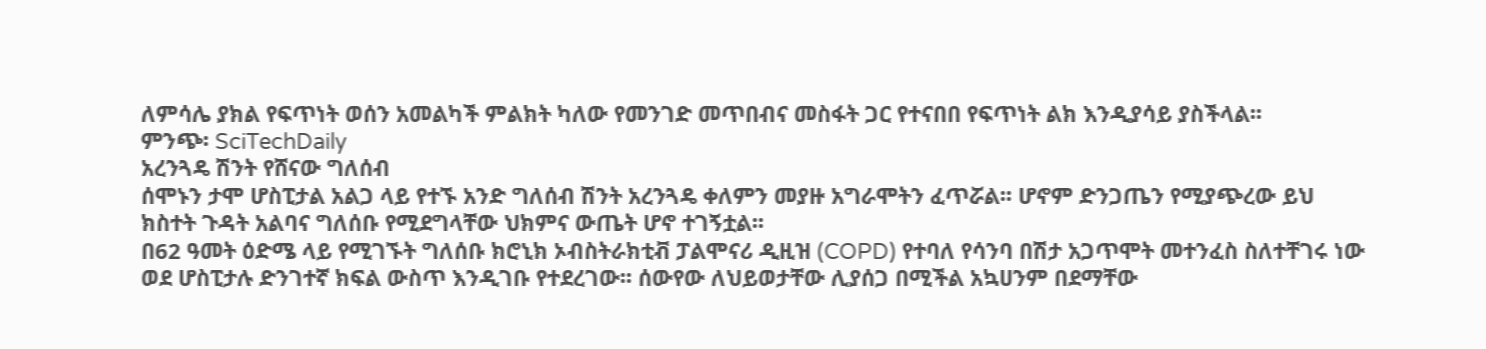ለምሳሌ ያክል የፍጥነት ወሰን አመልካች ምልክት ካለው የመንገድ መጥበብና መስፋት ጋር የተናበበ የፍጥነት ልክ እንዲያሳይ ያስችላል፡፡
ምንጭ፡ SciTechDaily
አረንጓዴ ሽንት የሸናው ግለሰብ
ሰሞኑን ታሞ ሆስፒታል አልጋ ላይ የተኙ አንድ ግለሰብ ሽንት አረንጓዴ ቀለምን መያዙ አግራሞትን ፈጥሯል፡፡ ሆኖም ድንጋጤን የሚያጭረው ይህ ክስተት ጉዳት አልባና ግለሰቡ የሚደግላቸው ህክምና ውጤት ሆኖ ተገኝቷል፡፡
በ62 ዓመት ዕድሜ ላይ የሚገኙት ግለሰቡ ክሮኒክ ኦብስትራክቲቭ ፓልሞናሪ ዲዚዝ (COPD) የተባለ የሳንባ በሽታ አጋጥሞት መተንፈስ ስለተቸገሩ ነው ወደ ሆስፒታሉ ድንገተኛ ክፍል ውስጥ እንዲገቡ የተደረገው፡፡ ሰውየው ለህይወታቸው ሊያሰጋ በሚችል አኳሀንም በደማቸው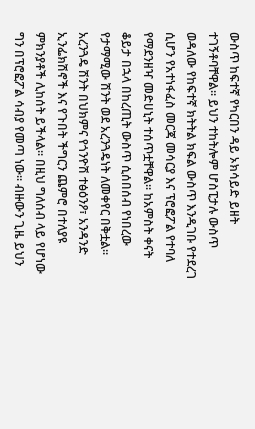ውስጥ ከፍተኛ የካርበን ዳይ ኦክሳይድ ይዘት ተገኝቶባቸዋል፡፡ ይህን ተከትሎም ሆስፒታሉ ውስጥ ወዳለው የከፍተኛ ክትትል ክፍል ውስጥ እንዲገቡ የተደረገ ሲሆን የአተነፋፈስ መርጃ መሳርያ እና ፕሮፎፖል የተባለ የማደንዘዣ መድሀኒት ተሰጥቷቸዋል፡፡ ከአምስት ቀናት ቆይታ በኋላ በከረጢት ውስጥ ሲሰበሰብ የነበረው የታማሚው ሽንት ወደ አረንጓዴነት ለመቀየር በቅቷል፡፡
አረንጓዴ ሽንት በህክምና የጎንዮሽ ተፅዕንዖ፣ አንዳንድ ኢንፌክሽኖች እና የጉበት ችግርን ጨምሮ በተለያዩ ምክንያቶች ሊከሰት ይችላል፡፡ በዚህ ግለሰብ ላይ የሆነው ግን በፕሮፎፖል ሳብያ የመጣ ነው፡፡ ብዙውን ጊዜ ይህን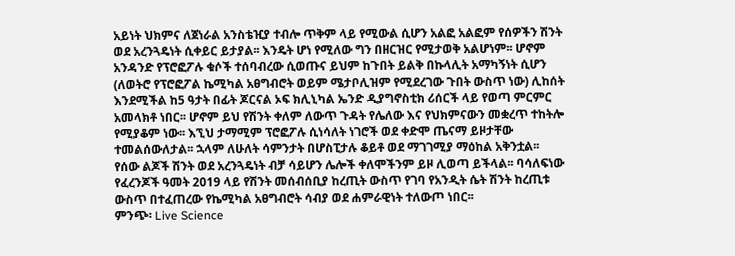አይነት ህክምና ለጀነራል አንስቴዢያ ተብሎ ጥቅም ላይ የሚውል ሲሆን አልፎ አልፎም የሰዎችን ሽንት ወደ አረንጓዴነት ሲቀይር ይታያል፡፡ እንዴት ሆነ የሚለው ግን በዘርዝር የሚታወቅ አልሆነም፡፡ ሆኖም አንዳንድ የፕሮፎፖሉ ቁሶች ተሰባብረው ሲወጡና ይህም ከጉበት ይልቅ በኩላሊት አማካኝነት ሲሆን (ለወትሮ የፕሮፎፖል ኬሚካል አፀግብሮት ወይም ሜታቦሊዝም የሚደረገው ጉበት ውስጥ ነው) ሊከሰት እንደሚችል ከ5 ዓታት በፊት ጆርናል ኦፍ ክሊኒካል ኤንድ ዲያግኖስቲክ ሪሰርች ላይ የወጣ ምርምር አመላክቶ ነበር፡፡ ሆኖም ይህ የሽንት ቀለም ለውጥ ጉዳት የሌለው እና የህክምናውን መቋረጥ ተከትሎ የሚያቆም ነው፡፡ እኚህ ታማሚም ፕሮፎፖሉ ሲነሳለት ነገሮች ወደ ቀድሞ ጤናማ ይዞታቸው ተመልሰውለታል፡፡ ኋላም ለሁለት ሳምንታት በሆስፒታሉ ቆይቶ ወደ ማገገሚያ ማዕከል አቅንቷል፡፡
የሰው ልጆች ሽንት ወደ አረንጓዴነት ብቻ ሳይሆን ሌሎች ቀለሞችንም ይዞ ሊወጣ ይችላል፡፡ ባሳለፍነው የፈረንጆች ዓመት 2019 ላይ የሽንት መሰብሰቢያ ከረጢት ውስጥ የገባ የአንዲት ሴት ሽንት ከረጢቱ ውስጥ በተፈጠረው የኬሚካል አፀግብሮት ሳብያ ወደ ሐምራዊነት ተለውጦ ነበር፡፡
ምንጭ፡ Live Science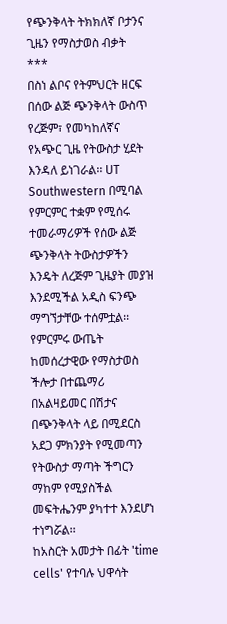የጭንቅላት ትክክለኛ ቦታንና ጊዜን የማስታወስ ብቃት
***
በስነ ልቦና የትምህርት ዘርፍ በሰው ልጅ ጭንቅላት ውስጥ የረጅም፣ የመካከለኛና የአጭር ጊዜ የትውስታ ሂደት እንዳለ ይነገራል፡፡ UT Southwestern በሚባል የምርምር ተቋም የሚሰሩ ተመራማሪዎች የሰው ልጅ ጭንቅላት ትውስታዎችን እንዴት ለረጅም ጊዜያት መያዝ እንደሚችል አዲስ ፍንጭ ማግኘታቸው ተሰምቷል፡፡ የምርምሩ ውጤት ከመሰረታዊው የማስታወስ ችሎታ በተጨማሪ በአልዛይመር በሽታና በጭንቅላት ላይ በሚደርስ አደጋ ምክንያት የሚመጣን የትውስታ ማጣት ችግርን ማከም የሚያስችል መፍትሔንም ያካተተ እንደሆነ ተነግሯል፡፡
ከአስርት አመታት በፊት 'time cells' የተባሉ ህዋሳት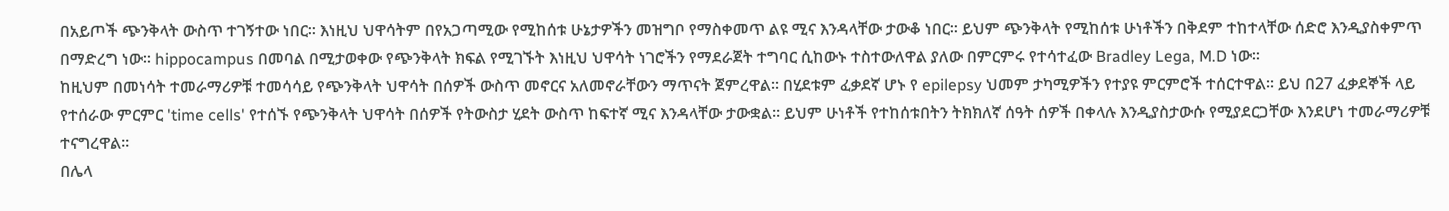በአይጦች ጭንቅላት ውስጥ ተገኝተው ነበር፡፡ እነዚህ ህዋሳትም በየአጋጣሚው የሚከሰቱ ሁኔታዎችን መዝግቦ የማስቀመጥ ልዩ ሚና እንዳላቸው ታውቆ ነበር፡፡ ይህም ጭንቅላት የሚከሰቱ ሁነቶችን በቅደም ተከተላቸው ሰድሮ እንዲያስቀምጥ በማድረግ ነው፡፡ hippocampus በመባል በሚታወቀው የጭንቅላት ክፍል የሚገኙት እነዚህ ህዋሳት ነገሮችን የማደራጀት ተግባር ሲከውኑ ተስተውለዋል ያለው በምርምሩ የተሳተፈው Bradley Lega, M.D ነው፡፡
ከዚህም በመነሳት ተመራማሪዎቹ ተመሳሳይ የጭንቅላት ህዋሳት በሰዎች ውስጥ መኖርና አለመኖራቸውን ማጥናት ጀምረዋል፡፡ በሂደቱም ፈቃደኛ ሆኑ የ epilepsy ህመም ታካሚዎችን የተያዩ ምርምሮች ተሰርተዋል፡፡ ይህ በ27 ፈቃደኞች ላይ የተሰራው ምርምር 'time cells' የተሰኙ የጭንቅላት ህዋሳት በሰዎች የትውስታ ሂደት ውስጥ ከፍተኛ ሚና እንዳላቸው ታውቋል፡፡ ይህም ሁነቶች የተከሰቱበትን ትክክለኛ ሰዓት ሰዎች በቀላሉ እንዲያስታውሱ የሚያደርጋቸው እንደሆነ ተመራማሪዎቹ ተናግረዋል፡፡
በሌላ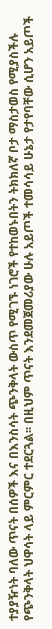ተያያዥነት ባለው ጥናት በሰዎች እና በእንስሳት ጭንቅላት ውስጥ የሚገኙ ነገሮች የተከወኑበትን ትክክለኛ ቦታ ማስታወስ የሚያስችሉ የጭንቅላት ህዋሳት ላይ ምርምር ተደርጓል፡፡ በዚህም ጥናት እንደመጀመሪያው ሁሉ አይጦች ተመሳሳይ ሁኔታ የታየባቸው ሲሆን አይጦች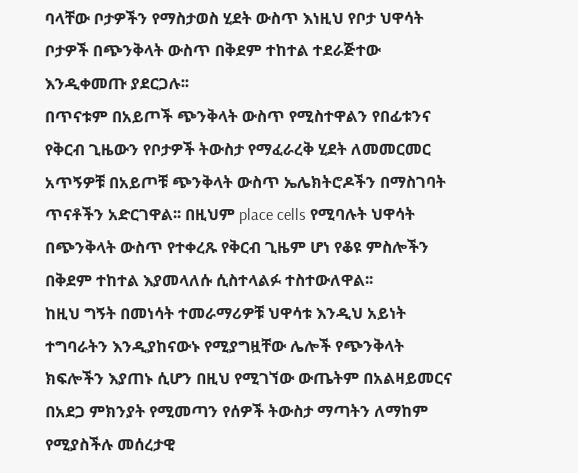ባላቸው ቦታዎችን የማስታወስ ሂደት ውስጥ እነዚህ የቦታ ህዋሳት ቦታዎች በጭንቅላት ውስጥ በቅደም ተከተል ተደራጅተው እንዲቀመጡ ያደርጋሉ፡፡
በጥናቱም በአይጦች ጭንቅላት ውስጥ የሚስተዋልን የበፊቱንና የቅርብ ጊዜውን የቦታዎች ትውስታ የማፈራረቅ ሂደት ለመመርመር አጥኝዎቹ በአይጦቹ ጭንቅላት ውስጥ ኤሌክትሮዶችን በማስገባት ጥናቶችን አድርገዋል፡፡ በዚህም place cells የሚባሉት ህዋሳት በጭንቅላት ውስጥ የተቀረጹ የቅርብ ጊዜም ሆነ የቆዩ ምስሎችን በቅደም ተከተል እያመላለሱ ሲስተላልፉ ተስተውለዋል፡፡
ከዚህ ግኝት በመነሳት ተመራማሪዎቹ ህዋሳቱ እንዲህ አይነት ተግባራትን እንዲያከናውኑ የሚያግዟቸው ሌሎች የጭንቅላት ክፍሎችን እያጠኑ ሲሆን በዚህ የሚገኘው ውጤትም በአልዛይመርና በአደጋ ምክንያት የሚመጣን የሰዎች ትውስታ ማጣትን ለማከም የሚያስችሉ መሰረታዊ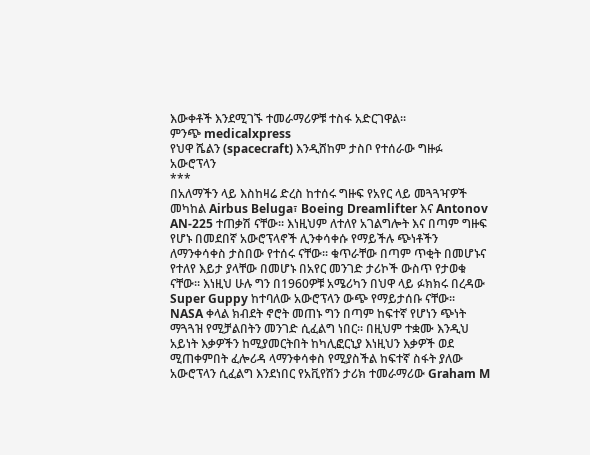እውቀቶች እንደሚገኙ ተመራማሪዎቹ ተስፋ አድርገዋል፡፡
ምንጭ medicalxpress
የህዋ ሼልን (spacecraft) እንዲሸከም ታስቦ የተሰራው ግዙፉ አውሮፕላን
***
በአለማችን ላይ እስከዛሬ ድረስ ከተሰሩ ግዙፍ የአየር ላይ መጓጓዣዎች መካከል Airbus Beluga፣ Boeing Dreamlifter እና Antonov AN-225 ተጠቃሽ ናቸው፡፡ እነዚህም ለተለየ አገልግሎት እና በጣም ግዙፍ የሆኑ በመደበኛ አውሮፕላኖች ሊንቀሳቀሱ የማይችሉ ጭነቶችን ለማንቀሳቀስ ታስበው የተሰሩ ናቸው፡፡ ቁጥራቸው በጣም ጥቂት በመሆኑና የተለየ እይታ ያላቸው በመሆኑ በአየር መንገድ ታሪኮች ውስጥ የታወቁ ናቸው፡፡ እነዚህ ሁሉ ግን በ1960ዎቹ አሜሪካን በህዋ ላይ ፉክክሩ በረዳው Super Guppy ከተባለው አውሮፕላን ውጭ የማይታሰቡ ናቸው፡፡
NASA ቀላል ክብደት ኖሮት መጠኑ ግን በጣም ከፍተኛ የሆነን ጭነት ማጓጓዝ የሚቻልበትን መንገድ ሲፈልግ ነበር፡፡ በዚህም ተቋሙ እንዲህ አይነት እቃዎችን ከሚያመርትበት ከካሊፎርኒያ እነዚህን እቃዎች ወደ ሚጠቀምበት ፈሎሪዳ ላማንቀሳቀስ የሚያስችል ከፍተኛ ስፋት ያለው አውሮፕላን ሲፈልግ እንደነበር የአቪየሽን ታሪክ ተመራማሪው Graham M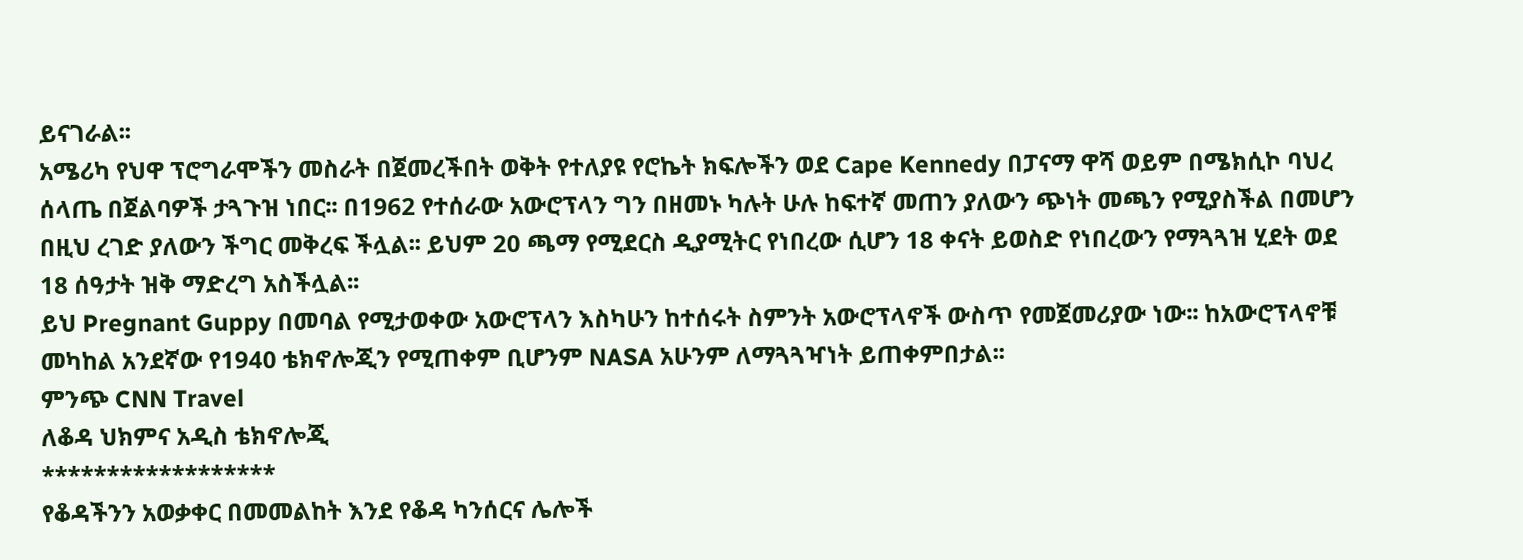ይናገራል፡፡
አሜሪካ የህዋ ፕሮግራሞችን መስራት በጀመረችበት ወቅት የተለያዩ የሮኬት ክፍሎችን ወደ Cape Kennedy በፓናማ ዋሻ ወይም በሜክሲኮ ባህረ ሰላጤ በጀልባዎች ታጓጉዝ ነበር፡፡ በ1962 የተሰራው አውሮፕላን ግን በዘመኑ ካሉት ሁሉ ከፍተኛ መጠን ያለውን ጭነት መጫን የሚያስችል በመሆን በዚህ ረገድ ያለውን ችግር መቅረፍ ችሏል፡፡ ይህም 20 ጫማ የሚደርስ ዲያሚትር የነበረው ሲሆን 18 ቀናት ይወስድ የነበረውን የማጓጓዝ ሂደት ወደ 18 ሰዓታት ዝቅ ማድረግ አስችሏል፡፡
ይህ Pregnant Guppy በመባል የሚታወቀው አውሮፕላን እስካሁን ከተሰሩት ስምንት አውሮፕላኖች ውስጥ የመጀመሪያው ነው፡፡ ከአውሮፕላኖቹ መካከል አንደኛው የ1940 ቴክኖሎጂን የሚጠቀም ቢሆንም NASA አሁንም ለማጓጓዣነት ይጠቀምበታል፡፡
ምንጭ CNN Travel
ለቆዳ ህክምና አዲስ ቴክኖሎጂ
******************
የቆዳችንን አወቃቀር በመመልከት እንደ የቆዳ ካንሰርና ሌሎች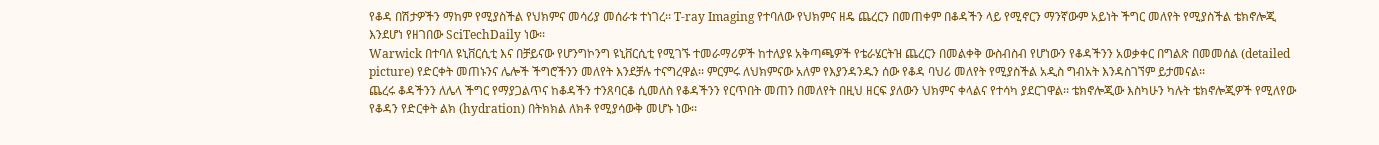የቆዳ በሽታዎችን ማከም የሚያስችል የህክምና መሳሪያ መሰራቱ ተነገረ፡፡ T-ray Imaging የተባለው የህክምና ዘዴ ጨረርን በመጠቀም በቆዳችን ላይ የሚኖርን ማንኛውም አይነት ችግር መለየት የሚያስችል ቴክኖሎጂ እንደሆነ የዘገበው SciTechDaily ነው፡፡
Warwick በተባለ ዩኒቨርሲቲ እና በቻይናው የሆንግኮንግ ዩኒቨርሲቲ የሚገኙ ተመራማሪዎች ከተለያዩ አቅጣጫዎች የቴራሄርትዝ ጨረርን በመልቀቅ ውስብስብ የሆነውን የቆዳችንን አወቃቀር በግልጽ በመመሰል (detailed picture) የድርቀት መጠኑንና ሌሎች ችግሮችንን መለየት እንደቻሉ ተናግረዋል፡፡ ምርምሩ ለህክምናው አለም የእያንዳንዱን ሰው የቆዳ ባህሪ መለየት የሚያስችል አዲስ ግብአት እንዳስገኘም ይታመናል፡፡
ጨረሩ ቆዳችንን ለሌላ ችግር የማያጋልጥና ከቆዳችን ተንጸባርቆ ሲመለስ የቆዳችንን የርጥበት መጠን በመለየት በዚህ ዘርፍ ያለውን ህክምና ቀላልና የተሳካ ያደርገዋል፡፡ ቴክኖሎጂው እስካሁን ካሉት ቴክኖሎጂዎች የሚለየው የቆዳን የድርቀት ልክ (hydration) በትክክል ለክቶ የሚያሳውቅ መሆኑ ነው፡፡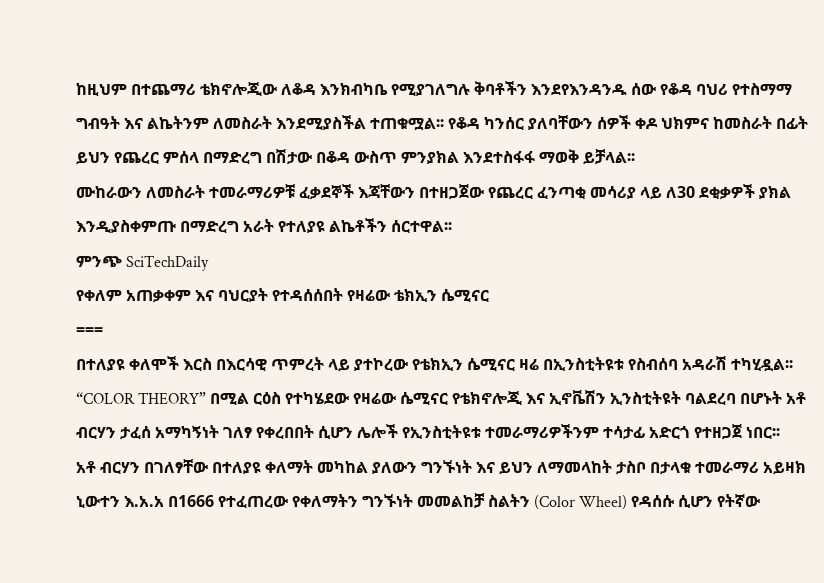ከዚህም በተጨማሪ ቴክኖሎጂው ለቆዳ እንክብካቤ የሚያገለግሉ ቅባቶችን እንደየእንዳንዱ ሰው የቆዳ ባህሪ የተስማማ ግብዓት እና ልኬትንም ለመስራት እንደሚያስችል ተጠቁሟል፡፡ የቆዳ ካንሰር ያለባቸውን ሰዎች ቀዶ ህክምና ከመስራት በፊት ይህን የጨረር ምሰላ በማድረግ በሽታው በቆዳ ውስጥ ምንያክል እንደተስፋፋ ማወቅ ይቻላል፡፡
ሙከራውን ለመስራት ተመራማሪዎቹ ፈቃደኞች እጃቸውን በተዘጋጀው የጨረር ፈንጣቂ መሳሪያ ላይ ለ30 ደቂቃዎች ያክል እንዲያስቀምጡ በማድረግ አራት የተለያዩ ልኬቶችን ሰርተዋል፡፡
ምንጭ SciTechDaily
የቀለም አጠቃቀም እና ባህርያት የተዳሰሰበት የዛሬው ቴክኢን ሴሚናር
===
በተለያዩ ቀለሞች እርስ በእርሳዊ ጥምረት ላይ ያተኮረው የቴክኢን ሴሚናር ዛሬ በኢንስቲትዩቱ የስብሰባ አዳራሽ ተካሂዷል፡፡ “COLOR THEORY” በሚል ርዕስ የተካሄደው የዛሬው ሴሚናር የቴክኖሎጂ እና ኢኖቬሽን ኢንስቲትዩት ባልደረባ በሆኑት አቶ ብርሃን ታፈሰ አማካኝነት ገለፃ የቀረበበት ሲሆን ሌሎች የኢንስቲትዩቱ ተመራማሪዎችንም ተሳታፊ አድርጎ የተዘጋጀ ነበር፡፡
አቶ ብርሃን በገለፃቸው በተለያዩ ቀለማት መካከል ያለውን ግንኙነት እና ይህን ለማመላከት ታስቦ በታላቁ ተመራማሪ አይዛክ ኒውተን እ.አ.አ በ1666 የተፈጠረው የቀለማትን ግንኙነት መመልከቻ ስልትን (Color Wheel) የዳሰሱ ሲሆን የትኛው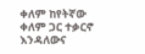ቀለም ከየትኛው ቀለም ጋር ተቃርኖ እንዳለውና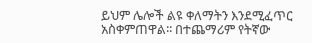ይህም ሌሎች ልዩ ቀለማትን እንደሚፈጥር አስቀምጠዋል፡፡ በተጨማሪም የትኛው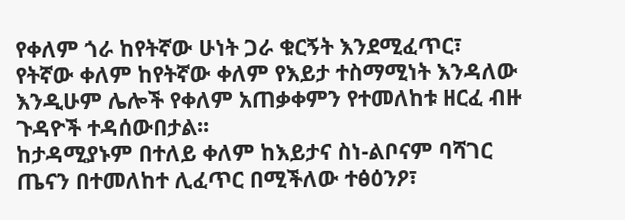የቀለም ጎራ ከየትኛው ሁነት ጋራ ቁርኝት እንደሚፈጥር፣ የትኛው ቀለም ከየትኛው ቀለም የእይታ ተስማሚነት እንዳለው እንዲሁም ሌሎች የቀለም አጠቃቀምን የተመለከቱ ዘርፈ ብዙ ጉዳዮች ተዳሰውበታል፡፡
ከታዳሚያኑም በተለይ ቀለም ከእይታና ስነ-ልቦናም ባሻገር ጤናን በተመለከተ ሊፈጥር በሚችለው ተፅዕንዖ፣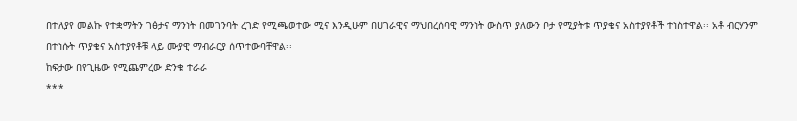በተለያየ መልኩ የተቋማትን ገፅታና ማንነት በመገንባት ረገድ የሚጫወተው ሚና እንዲሁም በሀገራዊና ማህበረሰባዊ ማንነት ውስጥ ያለውን ቦታ የሚያትቱ ጥያቄና አስተያየቶች ተነስተዋል፡፡ አቶ ብርሃንም በተነሱት ጥያቄና አስተያየቶቹ ላይ ሙያዊ ማብራርያ ሰጥተውባቸዋል፡፡
ከፍታው በየጊዜው የሚጨምረው ድንቁ ተራራ
***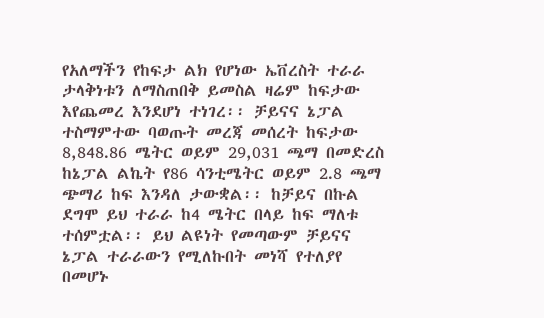የአለማችን የከፍታ ልክ የሆነው ኤቨረስት ተራራ ታላቅነቱን ለማስጠበቅ ይመስል ዛሬም ከፍታው እየጨመረ እንደሆነ ተነገረ፡፡ ቻይናና ኔፓል ተስማምተው ባወጡት መረጃ መሰረት ከፍታው 8,848.86 ሜትር ወይም 29,031 ጫማ በመድረስ ከኔፓል ልኬት የ86 ሳንቲሜትር ወይም 2.8 ጫማ ጭማሪ ከፍ እንዳለ ታውቋል፡፡ ከቻይና በኩል ደግሞ ይህ ተራራ ከ4 ሜትር በላይ ከፍ ማለቱ ተሰምቷል፡፡ ይህ ልዩነት የመጣውም ቻይናና ኔፓል ተራራውን የሚለኩበት መነሻ የተለያየ በመሆኑ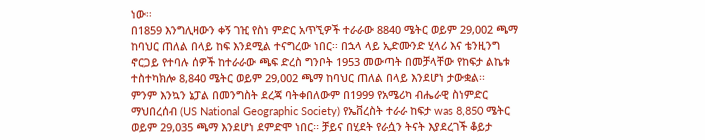ነው፡፡
በ1859 እንግሊዛውን ቀኝ ገዢ የስነ ምድር አጥኚዎች ተራራው 8840 ሜትር ወይም 29,002 ጫማ ከባህር ጠለል በላይ ከፍ እንደሚል ተናግረው ነበር፡፡ በኋላ ላይ ኢድሙንድ ሂላሪ እና ቴንዚንግ ኖርጋይ የተባሉ ሰዎች ከተራራው ጫፍ ድረስ ግንቦት 1953 መውጣት በመቻላቸው የከፍታ ልኬቱ ተስተካክሎ 8,840 ሜትር ወይም 29,002 ጫማ ከባህር ጠለል በላይ እንደሆነ ታውቋል፡፡
ምንም እንኳን ኔፓል በመንግስት ደረጃ ባትቀበለውም በ1999 የአሜሪካ ብሔራዊ ስነምድር ማህበረሰብ (US National Geographic Society) የኤቨረስት ተራራ ከፍታ was 8,850 ሜትር ወይም 29,035 ጫማ እንደሆነ ደምድሞ ነበር፡፡ ቻይና በሂደት የራሷን ትናት እያደረገች ቆይታ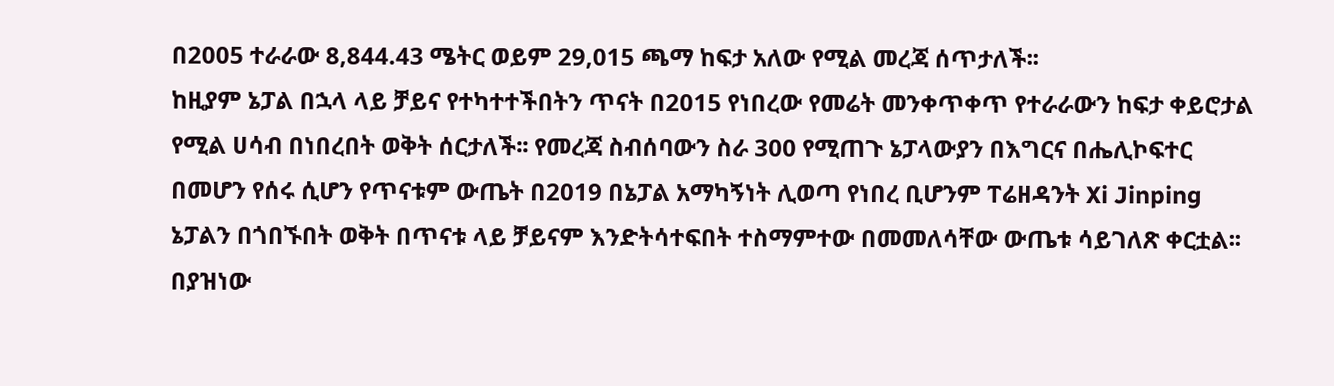በ2005 ተራራው 8,844.43 ሜትር ወይም 29,015 ጫማ ከፍታ አለው የሚል መረጃ ሰጥታለች፡፡
ከዚያም ኔፓል በኋላ ላይ ቻይና የተካተተችበትን ጥናት በ2015 የነበረው የመሬት መንቀጥቀጥ የተራራውን ከፍታ ቀይሮታል የሚል ሀሳብ በነበረበት ወቅት ሰርታለች፡፡ የመረጃ ስብሰባውን ስራ 300 የሚጠጉ ኔፓላውያን በእግርና በሔሊኮፍተር በመሆን የሰሩ ሲሆን የጥናቱም ውጤት በ2019 በኔፓል አማካኝነት ሊወጣ የነበረ ቢሆንም ፐሬዘዳንት Xi Jinping ኔፓልን በጎበኙበት ወቅት በጥናቱ ላይ ቻይናም እንድትሳተፍበት ተስማምተው በመመለሳቸው ውጤቱ ሳይገለጽ ቀርቷል፡፡ በያዝነው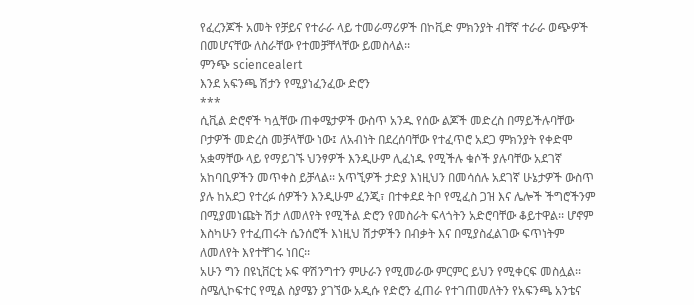የፈረንጆች አመት የቻይና የተራራ ላይ ተመራማሪዎች በኮቪድ ምክንያት ብቸኛ ተራራ ወጭዎች በመሆናቸው ለስራቸው የተመቻቸላቸው ይመስላል፡፡
ምንጭ sciencealert
እንደ አፍንጫ ሽታን የሚያነፈንፈው ድሮን
***
ሲቪል ድሮኖች ካሏቸው ጠቀሜታዎች ውስጥ አንዱ የሰው ልጆች መድረስ በማይችሉባቸው ቦታዎች መድረስ መቻላቸው ነው፤ ለአብነት በደረሰባቸው የተፈጥሮ አደጋ ምክንያት የቀድሞ አቋማቸው ላይ የማይገኙ ህንፃዎች እንዲሁም ሊፈነዱ የሚችሉ ቁሶች ያሉባቸው አደገኛ አከባቢዎችን መጥቀስ ይቻላል፡፡ አጥኚዎች ታድያ እነዚህን በመሳሰሉ አደገኛ ሁኔታዎች ውስጥ ያሉ ከአደጋ የተረፉ ሰዎችን እንዲሁም ፈንጂ፣ በተቀደደ ትቦ የሚፈስ ጋዝ እና ሌሎች ችግሮችንም በሚያመነጩት ሽታ ለመለየት የሚችል ድሮን የመስራት ፍላጎትን አድሮባቸው ቆይተዋል፡፡ ሆኖም እስካሁን የተፈጠሩት ሴንሰሮች እነዚህ ሽታዎችን በብቃት እና በሚያስፈልገው ፍጥነትም ለመለየት እየተቸገሩ ነበር፡፡
አሁን ግን በዩኒቨርቲ ኦፍ ዋሽንግተን ምሁራን የሚመራው ምርምር ይህን የሚቀርፍ መስሏል፡፡ ስሜሊኮፍተር የሚል ስያሜን ያገኘው አዲሱ የድሮን ፈጠራ የተገጠመለትን የአፍንጫ አንቴና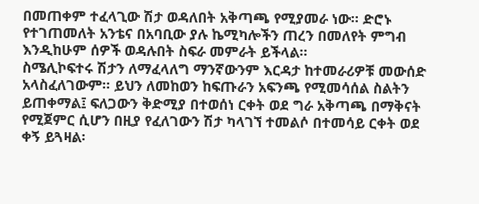በመጠቀም ተፈላጊው ሽታ ወዳለበት አቅጣጫ የሚያመራ ነው፡፡ ድሮኑ የተገጠመለት አንቴና በአባቢው ያሉ ኬሚካሎችን ጠረን በመለየት ምግብ እንዲከሁም ሰዎች ወዳሉበት ስፍራ መምራት ይችላል፡፡
ስሜሊኮፍተሩ ሽታን ለማፈላለግ ማንኛውንም እርዳታ ከተመራሪዎቹ መውሰድ አላስፈለገውም፡፡ ይህን ለመከወን ከፍጡራን አፍንጫ የሚመሳሰል ስልትን ይጠቀማል፤ ፍለጋውን ቅድሚያ በተወሰነ ርቀት ወደ ግራ አቅጣጫ በማቅናት የሚጀምር ሲሆን በዚያ የፈለገውን ሽታ ካላገኘ ተመልሶ በተመሳይ ርቀት ወደ ቀኝ ይጓዛል፡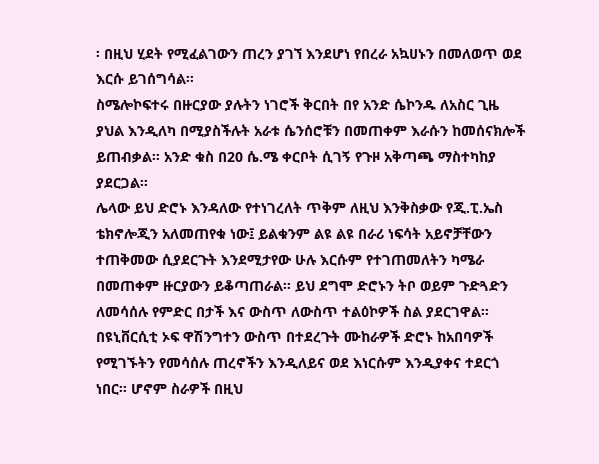፡ በዚህ ሂደት የሚፈልገውን ጠረን ያገኘ እንደሆነ የበረራ አኳሀኑን በመለወጥ ወደ እርሱ ይገሰግሳል፡፡
ስሜሎኮፍተሩ በዙርያው ያሉትን ነገሮች ቅርበት በየ አንድ ሴኮንዱ ለአስር ጊዜ ያህል እንዲለካ በሚያስችሉት አራቱ ሴንሰሮቹን በመጠቀም እራሱን ከመሰናክሎች ይጠብቃል፡፡ አንድ ቁስ በ20 ሴ.ሜ ቀርቦት ሲገኝ የጉዞ አቅጣጫ ማስተካከያ ያደርጋል፡፡
ሌላው ይህ ድሮኑ እንዳለው የተነገረለት ጥቅም ለዚህ እንቅስቃው የጂ.ፒ.ኤስ ቴክኖሎጂን አለመጠየቁ ነው፤ ይልቁንም ልዩ ልዩ በራሪ ነፍሳት አይኖቻቸውን ተጠቅመው ሲያደርጉት እንደሚታየው ሁሉ እርሱም የተገጠመለትን ካሜራ በመጠቀም ዙርያውን ይቆጣጠራል፡፡ ይህ ደግሞ ድሮኑን ትቦ ወይም ጉድጓድን ለመሳሰሉ የምድር በታች እና ውስጥ ለውስጥ ተልዕኮዎች ስል ያደርገዋል፡፡
በዩኒቨርሲቲ ኦፍ ዋሽንግተን ውስጥ በተደረጉት ሙከራዎች ድሮኑ ከአበባዎች የሚገኙትን የመሳሰሉ ጠረኖችን እንዲለይና ወደ እነርሱም እንዲያቀና ተደርጎ ነበር፡፡ ሆኖም ስራዎች በዚህ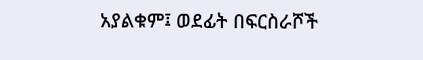አያልቁም፤ ወደፊት በፍርስራሾች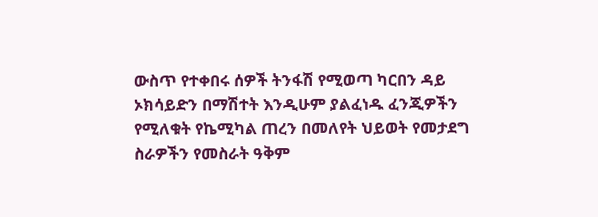ውስጥ የተቀበሩ ሰዎች ትንፋሽ የሚወጣ ካርበን ዳይ ኦክሳይድን በማሽተት እንዲሁም ያልፈነዱ ፈንጂዎችን የሚለቁት የኬሚካል ጠረን በመለየት ህይወት የመታደግ ስራዎችን የመስራት ዓቅም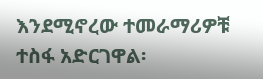እንደሚኖረው ተመራማሪዎቹ ተስፋ አድርገዋል፡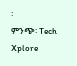፡
ምንጭ፡ Tech Xplore